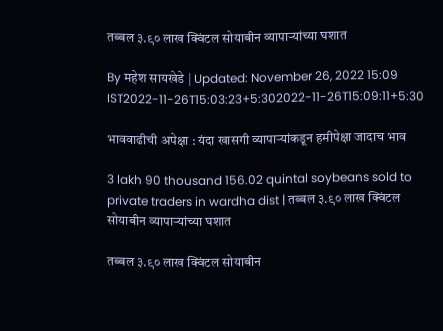तब्बल ३.९० लाख क्विंटल सोयाबीन व्यापाऱ्यांच्या घशात

By महेश सायखेडे | Updated: November 26, 2022 15:09 IST2022-11-26T15:03:23+5:302022-11-26T15:09:11+5:30

भाववाढीची अपेक्षा : यंदा खासगी व्यापाऱ्यांकडून हमीपेक्षा जादाच भाव

3 lakh 90 thousand 156.02 quintal soybeans sold to private traders in wardha dist | तब्बल ३.९० लाख क्विंटल सोयाबीन व्यापाऱ्यांच्या घशात

तब्बल ३.९० लाख क्विंटल सोयाबीन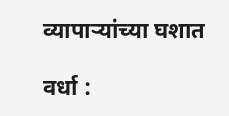व्यापाऱ्यांच्या घशात

वर्धा :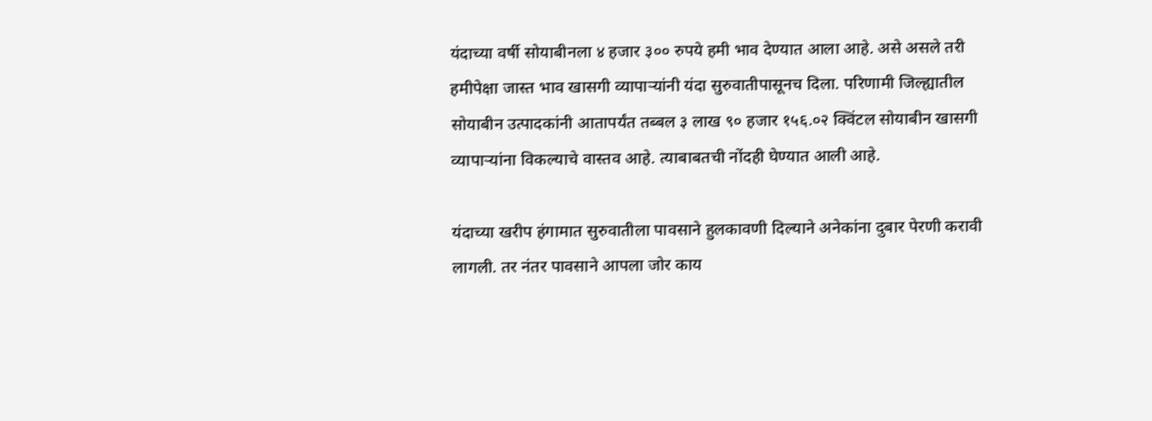यंदाच्या वर्षी सोयाबीनला ४ हजार ३०० रुपये हमी भाव देण्यात आला आहे. असे असले तरी हमीपेक्षा जास्त भाव खासगी व्यापाऱ्यांनी यंदा सुरुवातीपासूनच दिला. परिणामी जिल्ह्यातील सोयाबीन उत्पादकांनी आतापर्यंत तब्बल ३ लाख ९० हजार १५६.०२ क्विंटल सोयाबीन खासगी व्यापाऱ्यांना विकल्याचे वास्तव आहे. त्याबाबतची नोंदही घेण्यात आली आहे.

यंदाच्या खरीप हंगामात सुरुवातीला पावसाने हुलकावणी दिल्याने अनेकांना दुबार पेरणी करावी लागली. तर नंतर पावसाने आपला जोर काय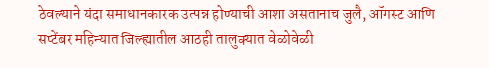ठेवल्याने यंदा समाधानकारक उत्पन्न होण्याची आशा असतानाच जुलै, ऑगस्ट आणि सप्टेंबर महिन्यात जिल्ह्यातील आठही तालुक्यात वेळोवेळी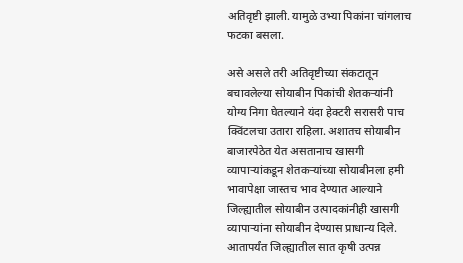अतिवृष्टी झाली. यामुळे उभ्या पिकांना चांगलाच फटका बसला.

असे असले तरी अतिवृष्टीच्या संकटातून बचावलेल्या सोयाबीन पिकांची शेतकऱ्यांनी योग्य निगा घेतल्याने यंदा हेक्टरी सरासरी पाच क्विंटलचा उतारा राहिला. अशातच सोयाबीन बाजारपेठेत येत असतानाच खासगी व्यापाऱ्यांकडून शेतकऱ्यांच्या सोयाबीनला हमी भावापेक्षा जास्तच भाव देण्यात आल्याने जिल्ह्यातील सोयाबीन उत्पादकांनीही खासगी व्यापाऱ्यांना सोयाबीन देण्यास प्राधान्य दिले. आतापर्यंत जिल्ह्यातील सात कृषी उत्पन्न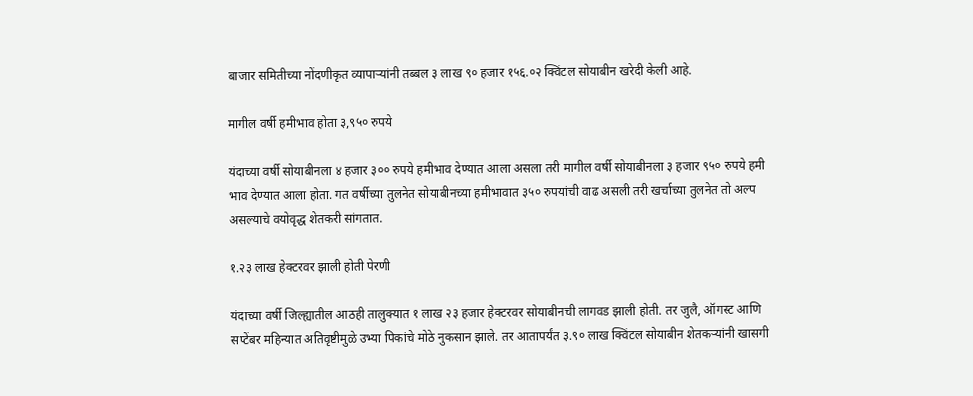बाजार समितीच्या नोंदणीकृत व्यापाऱ्यांनी तब्बल ३ लाख ९० हजार १५६.०२ क्विंटल सोयाबीन खरेदी केली आहे.

मागील वर्षी हमीभाव होता ३,९५० रुपये

यंदाच्या वर्षी सोयाबीनला ४ हजार ३०० रुपये हमीभाव देण्यात आला असला तरी मागील वर्षी सोयाबीनला ३ हजार ९५० रुपये हमी भाव देण्यात आला होता. गत वर्षीच्या तुलनेत सोयाबीनच्या हमीभावात ३५० रुपयांची वाढ असली तरी खर्चाच्या तुलनेत तो अल्प असल्याचे वयोवृद्ध शेतकरी सांगतात.

१.२३ लाख हेक्टरवर झाली होती पेरणी

यंदाच्या वर्षी जिल्ह्यातील आठही तालुक्यात १ लाख २३ हजार हेक्टरवर सोयाबीनची लागवड झाली होती. तर जुलै, ऑगस्ट आणि सप्टेंबर महिन्यात अतिवृष्टीमुळे उभ्या पिकांचे मोठे नुकसान झाले. तर आतापर्यंत ३.९० लाख क्विंटल सोयाबीन शेतकऱ्यांनी खासगी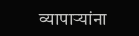व्यापाऱ्यांना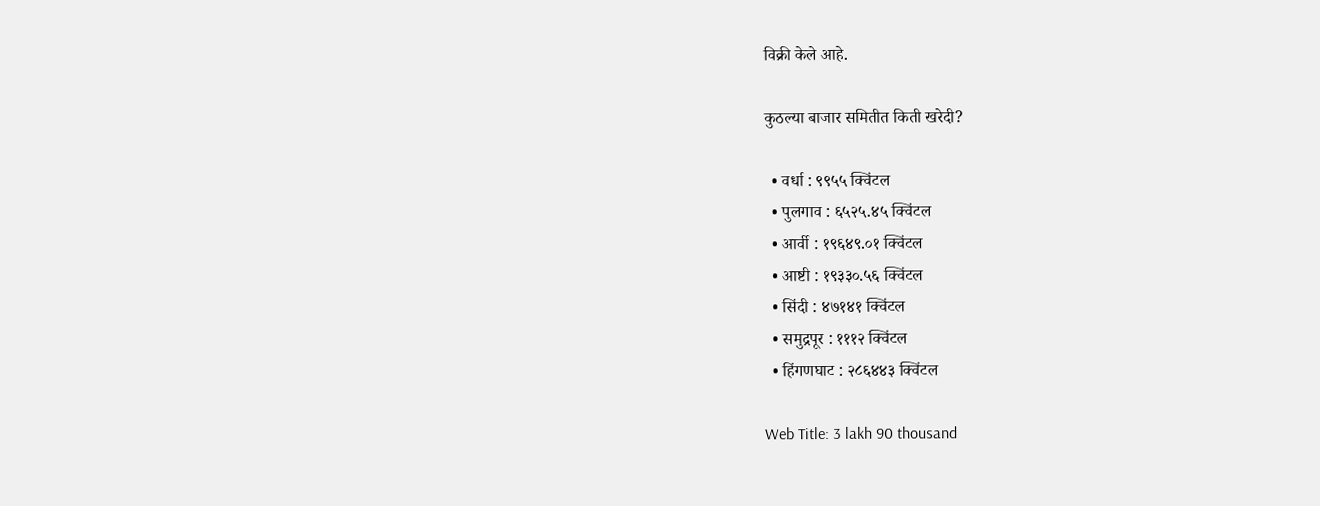विक्री केले आहे.

कुठल्या बाजार समितीत किती खरेदी?

  • वर्धा : ९९५५ क्विंटल
  • पुलगाव : ६५२५.४५ क्विंटल
  • आर्वी : १९६४९.०१ क्विंटल
  • आष्टी : १९३३०.५६ क्विंटल
  • सिंदी : ४७१४१ क्विंटल
  • समुद्रपूर : १११२ क्विंटल
  • हिंगणघाट : २८६४४३ क्विंटल

Web Title: 3 lakh 90 thousand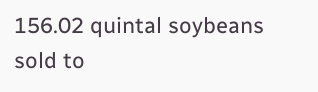156.02 quintal soybeans sold to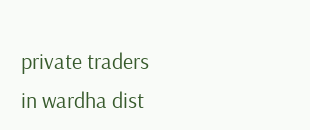private traders in wardha dist